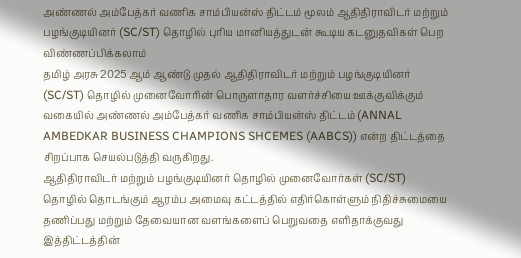அண்ணல் அம்பேத்கர் வணிக சாம்பியன்ஸ் திட்டம் மூலம் ஆதிதிராவிடர் மற்றும் பழங்குடியினர் (SC/ST) தொழில் புரிய மானியத்துடன் கூடிய கடனுதவிகள் பெற விண்ணப்பிக்கலாம்
தமிழ் அரசு 2025 ஆம் ஆண்டு முதல் ஆதிதிராவிடர் மற்றும் பழங்குடியினர் (SC/ST) தொழில் முனைவோரின் பொருளாதார வளர்ச்சியை ஊக்குவிக்கும் வகையில் அண்ணல் அம்பேத்கர் வணிக சாம்பியன்ஸ் திட்டம் (ANNAL AMBEDKAR BUSINESS CHAMPIONS SHCEMES (AABCS)) என்ற திட்டத்தை சிறப்பாக செயல்படுத்தி வருகிறது.
ஆதிதிராவிடர் மற்றும் பழங்குடியினர் தொழில் முனைவோர்கள் (SC/ST) தொழில் தொடங்கும் ஆரம்ப அமைவு கட்டத்தில் எதிர்கொள்ளும் நிதிச்சுமையை தணிப்பது மற்றும் தேவையான வளங்களைப் பெறுவதை எளிதாக்குவது இத்திட்டத்தின்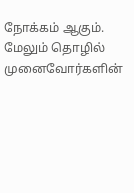நோக்கம் ஆகும். மேலும் தொழில் முனைவோர்களின்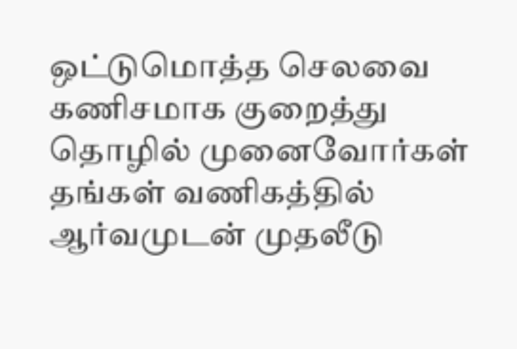ஒட்டுமொத்த செலவை கணிசமாக குறைத்து தொழில் முனைவோர்கள் தங்கள் வணிகத்தில் ஆர்வமுடன் முதலீடு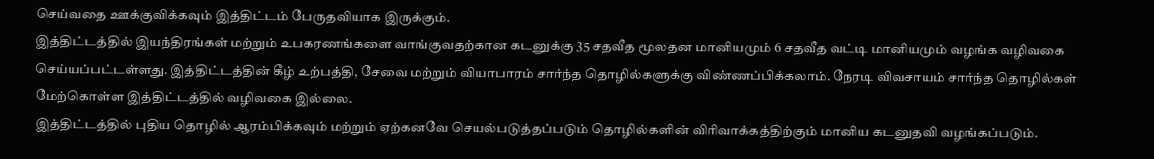செய்வதை ஊக்குவிக்கவும் இத்திட்டம் பேருதவியாக இருக்கும்.
இத்திட்டத்தில் இயந்திரங்கள் மற்றும் உபகரணங்களை வாங்குவதற்கான கடனுக்கு 35 சதவீத மூலதன மானியமும் 6 சதவீத வட்டி மானியமும் வழங்க வழிவகை செய்யப்பட்டள்ளது. இத்திட்டத்தின் கீழ் உற்பத்தி, சேவை மற்றும் வியாபாரம் சார்ந்த தொழில்களுக்கு விண்ணப்பிக்கலாம். நேரடி விவசாயம் சார்ந்த தொழில்கள் மேற்கொள்ள இத்திட்டத்தில் வழிவகை இல்லை.
இத்திட்டத்தில் புதிய தொழில் ஆரம்பிக்கவும் மற்றும் ஏற்கனவே செயல்படுத்தப்படும் தொழில்களின் விரிவாக்கத்திற்கும் மானிய கடனுதவி வழங்கப்படும்.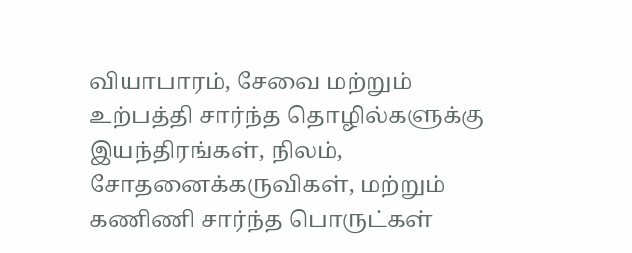வியாபாரம், சேவை மற்றும் உற்பத்தி சார்ந்த தொழில்களுக்கு இயந்திரங்கள், நிலம், சோதனைக்கருவிகள், மற்றும் கணிணி சார்ந்த பொருட்கள்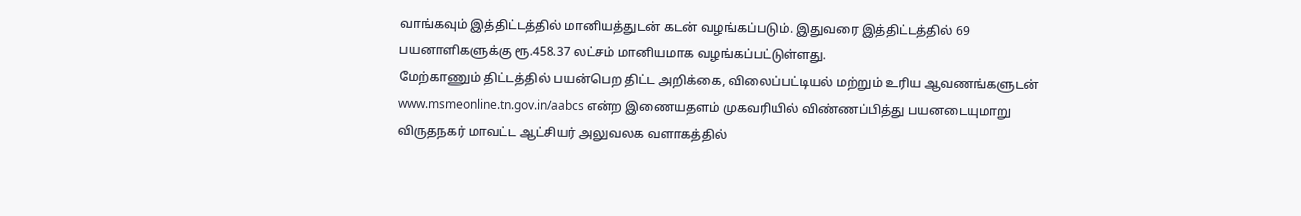வாங்கவும் இத்திட்டத்தில் மானியத்துடன் கடன் வழங்கப்படும். இதுவரை இத்திட்டத்தில் 69 பயனாளிகளுக்கு ரூ.458.37 லட்சம் மானியமாக வழங்கப்பட்டுள்ளது.
மேற்காணும் திட்டத்தில் பயன்பெற திட்ட அறிக்கை, விலைப்பட்டியல் மற்றும் உரிய ஆவணங்களுடன் www.msmeonline.tn.gov.in/aabcs என்ற இணையதளம் முகவரியில் விண்ணப்பித்து பயனடையுமாறு விருதநகர் மாவட்ட ஆட்சியர் அலுவலக வளாகத்தில்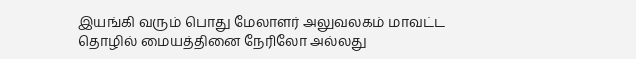இயங்கி வரும் பொது மேலாளர் அலுவலகம் மாவட்ட தொழில் மையத்தினை நேரிலோ அல்லது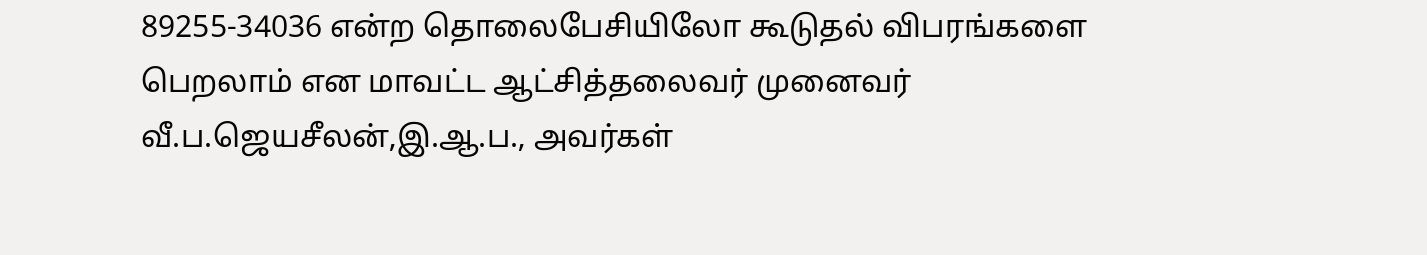89255-34036 என்ற தொலைபேசியிலோ கூடுதல் விபரங்களை பெறலாம் என மாவட்ட ஆட்சித்தலைவர் முனைவர் வீ.ப.ஜெயசீலன்,இ.ஆ.ப., அவர்கள்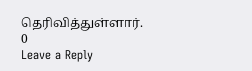தெரிவித்துள்ளார்.
0
Leave a Reply